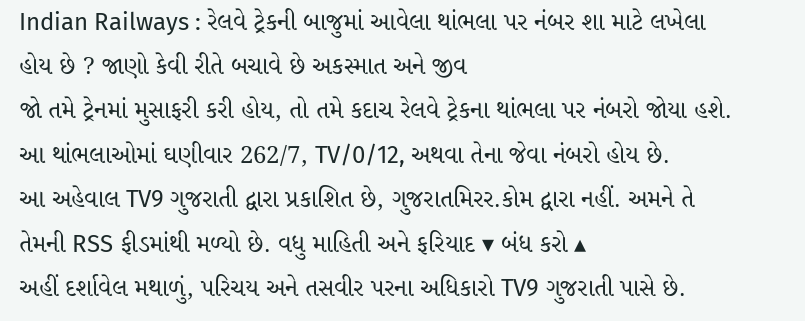Indian Railways : રેલવે ટ્રેકની બાજુમાં આવેલા થાંભલા પર નંબર શા માટે લખેલા હોય છે ? જાણો કેવી રીતે બચાવે છે અકસ્માત અને જીવ
જો તમે ટ્રેનમાં મુસાફરી કરી હોય, તો તમે કદાચ રેલવે ટ્રેકના થાંભલા પર નંબરો જોયા હશે. આ થાંભલાઓમાં ઘણીવાર 262/7, TV/0/12, અથવા તેના જેવા નંબરો હોય છે.
આ અહેવાલ TV9 ગુજરાતી દ્વારા પ્રકાશિત છે, ગુજરાતમિરર.કોમ દ્વારા નહીં. અમને તે તેમની RSS ફીડમાંથી મળ્યો છે. વધુ માહિતી અને ફરિયાદ ▾ બંધ કરો ▴
અહીં દર્શાવેલ મથાળું, પરિચય અને તસવીર પરના અધિકારો TV9 ગુજરાતી પાસે છે.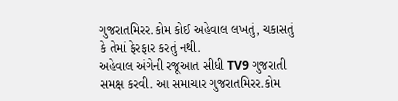ગુજરાતમિરર.કોમ કોઈ અહેવાલ લખતું, ચકાસતું કે તેમાં ફેરફાર કરતું નથી.
અહેવાલ અંગેની રજૂઆત સીધી TV9 ગુજરાતી સમક્ષ કરવી. આ સમાચાર ગુજરાતમિરર.કોમ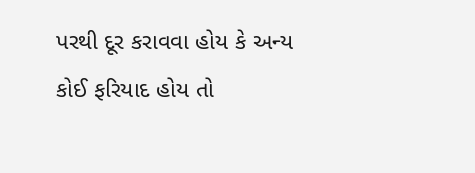પરથી દૂર કરાવવા હોય કે અન્ય કોઈ ફરિયાદ હોય તો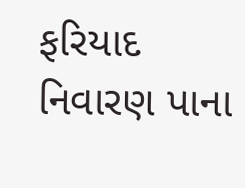ફરિયાદ નિવારણ પાના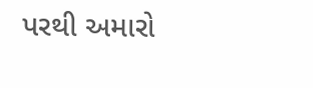પરથી અમારો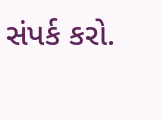સંપર્ક કરો.